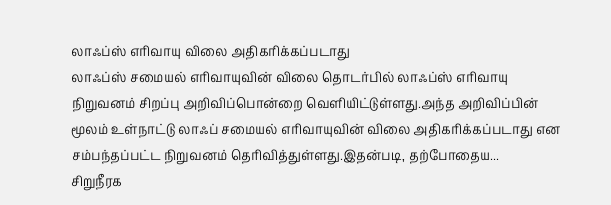லாஃப்ஸ் எரிவாயு விலை அதிகரிக்கப்படாது
லாஃப்ஸ் சமையல் எரிவாயுவின் விலை தொடர்பில் லாஃப்ஸ் எரிவாயு நிறுவனம் சிறப்பு அறிவிப்பொன்றை வெளியிட்டுள்ளது.அந்த அறிவிப்பின் மூலம் உள்நாட்டு லாஃப் சமையல் எரிவாயுவின் விலை அதிகரிக்கப்படாது என சம்பந்தப்பட்ட நிறுவனம் தெரிவித்துள்ளது.இதன்படி, தற்போதைய...
சிறுநீரக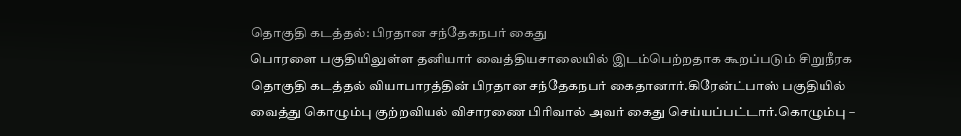தொகுதி கடத்தல்: பிரதான சந்தேகநபர் கைது
பொரளை பகுதியிலுள்ள தனியார் வைத்தியசாலையில் இடம்பெற்றதாக கூறப்படும் சிறுநீரக தொகுதி கடத்தல் வியாபாரத்தின் பிரதான சந்தேகநபர் கைதானார்.கிரேன்ட்பாஸ் பகுதியில் வைத்து கொழும்பு குற்றவியல் விசாரணை பிரிவால் அவர் கைது செய்யப்பட்டார்.கொழும்பு –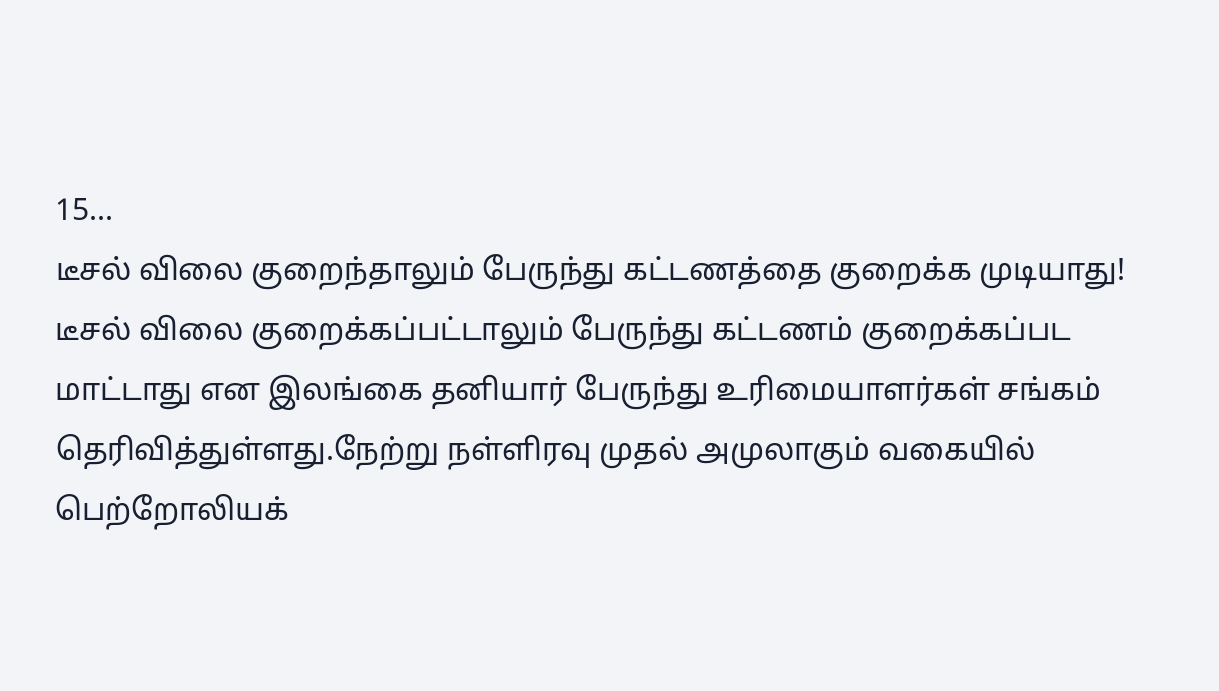15...
டீசல் விலை குறைந்தாலும் பேருந்து கட்டணத்தை குறைக்க முடியாது!
டீசல் விலை குறைக்கப்பட்டாலும் பேருந்து கட்டணம் குறைக்கப்பட மாட்டாது என இலங்கை தனியார் பேருந்து உரிமையாளர்கள் சங்கம் தெரிவித்துள்ளது.நேற்று நள்ளிரவு முதல் அமுலாகும் வகையில் பெற்றோலியக்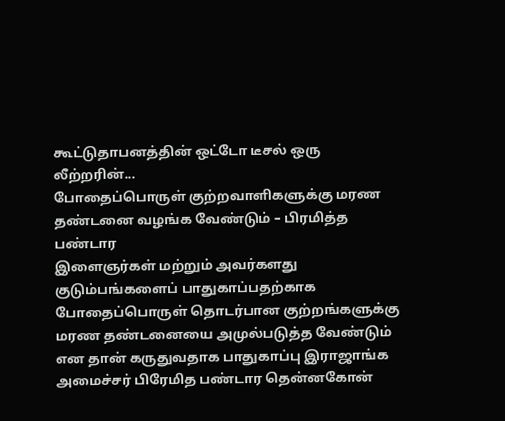கூட்டுதாபனத்தின் ஒட்டோ டீசல் ஒரு லீற்றரின்...
போதைப்பொருள் குற்றவாளிகளுக்கு மரண தண்டனை வழங்க வேண்டும் – பிரமித்த பண்டார
இளைஞர்கள் மற்றும் அவர்களது குடும்பங்களைப் பாதுகாப்பதற்காக போதைப்பொருள் தொடர்பான குற்றங்களுக்கு மரண தண்டனையை அமுல்படுத்த வேண்டும் என தான் கருதுவதாக பாதுகாப்பு இராஜாங்க அமைச்சர் பிரேமித பண்டார தென்னகோன்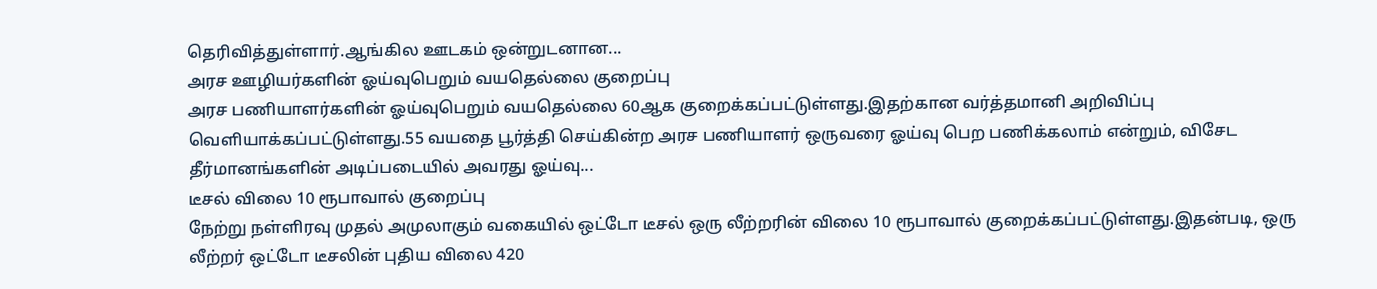தெரிவித்துள்ளார்.ஆங்கில ஊடகம் ஒன்றுடனான...
அரச ஊழியர்களின் ஓய்வுபெறும் வயதெல்லை குறைப்பு
அரச பணியாளர்களின் ஓய்வுபெறும் வயதெல்லை 60ஆக குறைக்கப்பட்டுள்ளது.இதற்கான வர்த்தமானி அறிவிப்பு வெளியாக்கப்பட்டுள்ளது.55 வயதை பூர்த்தி செய்கின்ற அரச பணியாளர் ஒருவரை ஓய்வு பெற பணிக்கலாம் என்றும், விசேட தீர்மானங்களின் அடிப்படையில் அவரது ஓய்வு...
டீசல் விலை 10 ரூபாவால் குறைப்பு
நேற்று நள்ளிரவு முதல் அமுலாகும் வகையில் ஒட்டோ டீசல் ஒரு லீற்றரின் விலை 10 ரூபாவால் குறைக்கப்பட்டுள்ளது.இதன்படி, ஒரு லீற்றர் ஒட்டோ டீசலின் புதிய விலை 420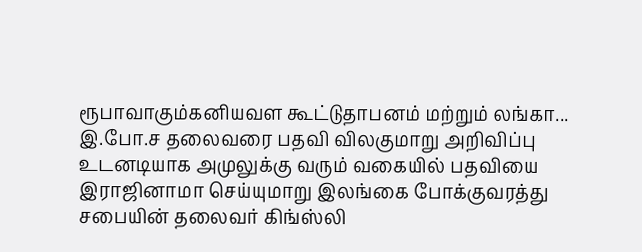ரூபாவாகும்கனியவள கூட்டுதாபனம் மற்றும் லங்கா...
இ.போ.ச தலைவரை பதவி விலகுமாறு அறிவிப்பு
உடனடியாக அமுலுக்கு வரும் வகையில் பதவியை இராஜினாமா செய்யுமாறு இலங்கை போக்குவரத்து சபையின் தலைவர் கிங்ஸ்லி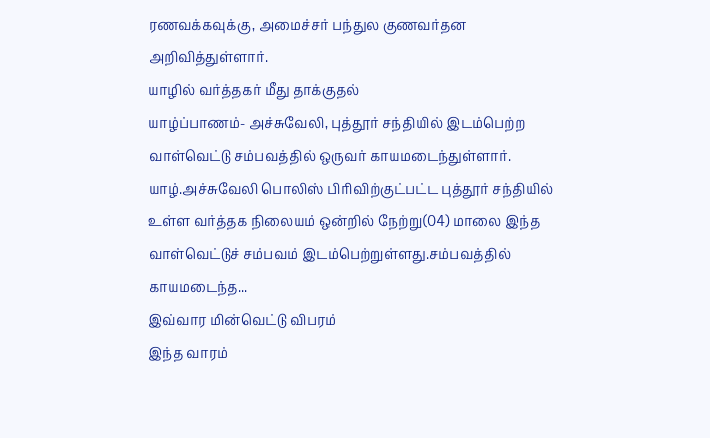ரணவக்கவுக்கு, அமைச்சர் பந்துல குணவர்தன அறிவித்துள்ளார்.
யாழில் வர்த்தகர் மீது தாக்குதல்
யாழ்ப்பாணம்- அச்சுவேலி, புத்தூர் சந்தியில் இடம்பெற்ற வாள்வெட்டு சம்பவத்தில் ஒருவர் காயமடைந்துள்ளார். யாழ்.அச்சுவேலி பொலிஸ் பிரிவிற்குட்பட்ட புத்தூர் சந்தியில் உள்ள வர்த்தக நிலையம் ஒன்றில் நேற்று(04) மாலை இந்த வாள்வெட்டுச் சம்பவம் இடம்பெற்றுள்ளது.சம்பவத்தில் காயமடைந்த...
இவ்வார மின்வெட்டு விபரம்
இந்த வாரம்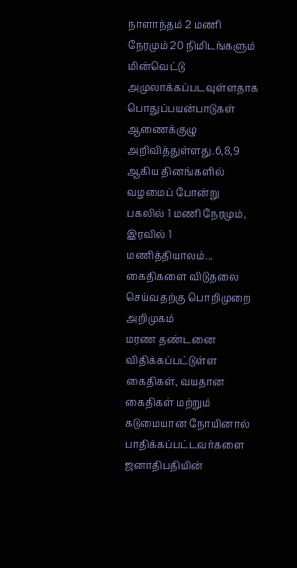நாளாந்தம் 2 மணி நேரமும் 20 நிமிடங்களும் மின்வெட்டு அமுலாக்கப்படவுள்ளதாக பொதுப்பயன்பாடுகள் ஆணைக்குழு அறிவித்துள்ளது.6,8,9 ஆகிய தினங்களில் வழமைப் போன்று பகலில் 1 மணி நேரமும், இரவில் 1 மணித்தியாலம்...
கைதிகளை விடுதலை செய்வதற்கு பொறிமுறை அறிமுகம்
மரண தண்டனை விதிக்கப்பட்டுள்ள கைதிகள், வயதான கைதிகள் மற்றும் கடுமையான நோயினால் பாதிக்கப்பட்டவர்களை ஜனாதிபதியின்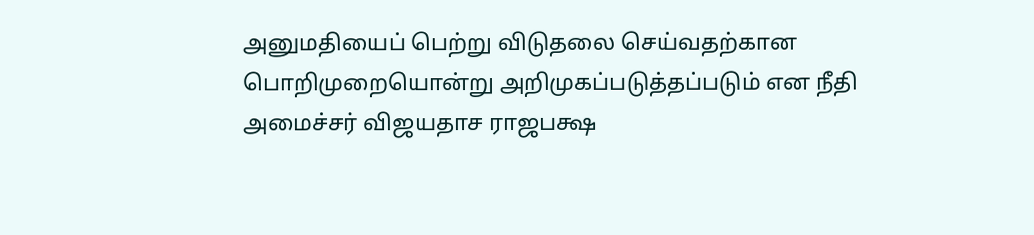அனுமதியைப் பெற்று விடுதலை செய்வதற்கான பொறிமுறையொன்று அறிமுகப்படுத்தப்படும் என நீதி அமைச்சர் விஜயதாச ராஜபக்ஷ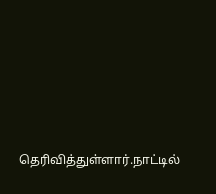தெரிவித்துள்ளார்.நாட்டில்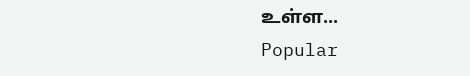உள்ள...
Popular